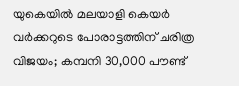യുകെയിൽ മലയാളി കെയർ വർക്കറുടെ പോരാട്ടത്തിന് ചരിത്ര വിജയം; കമ്പനി 30,000 പൗണ്ട്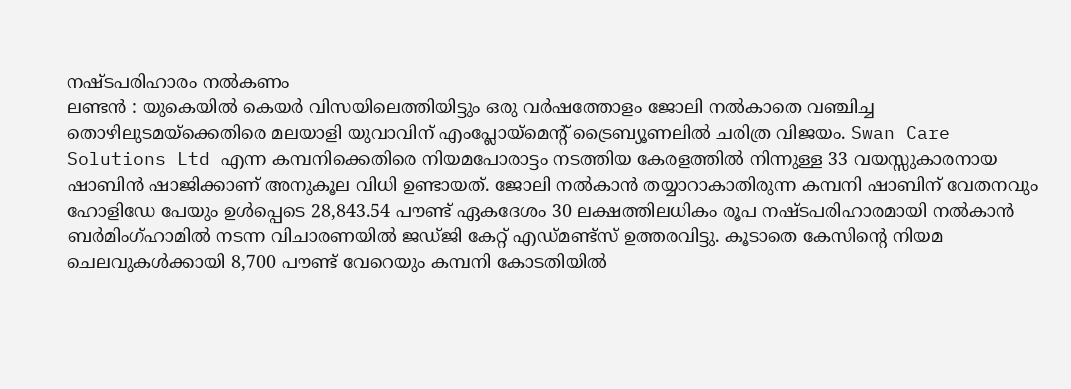നഷ്ടപരിഹാരം നൽകണം
ലണ്ടൻ : യുകെയിൽ കെയർ വിസയിലെത്തിയിട്ടും ഒരു വർഷത്തോളം ജോലി നൽകാതെ വഞ്ചിച്ച തൊഴിലുടമയ്ക്കെതിരെ മലയാളി യുവാവിന് എംപ്ലോയ്മെന്റ് ട്രൈബ്യൂണലിൽ ചരിത്ര വിജയം. Swan Care Solutions Ltd എന്ന കമ്പനിക്കെതിരെ നിയമപോരാട്ടം നടത്തിയ കേരളത്തിൽ നിന്നുള്ള 33 വയസ്സുകാരനായ ഷാബിൻ ഷാജിക്കാണ് അനുകൂല വിധി ഉണ്ടായത്. ജോലി നൽകാൻ തയ്യാറാകാതിരുന്ന കമ്പനി ഷാബിന് വേതനവും ഹോളിഡേ പേയും ഉൾപ്പെടെ 28,843.54 പൗണ്ട് ഏകദേശം 30 ലക്ഷത്തിലധികം രൂപ നഷ്ടപരിഹാരമായി നൽകാൻ ബർമിംഗ്ഹാമിൽ നടന്ന വിചാരണയിൽ ജഡ്ജി കേറ്റ് എഡ്മണ്ട്സ് ഉത്തരവിട്ടു. കൂടാതെ കേസിന്റെ നിയമ ചെലവുകൾക്കായി 8,700 പൗണ്ട് വേറെയും കമ്പനി കോടതിയിൽ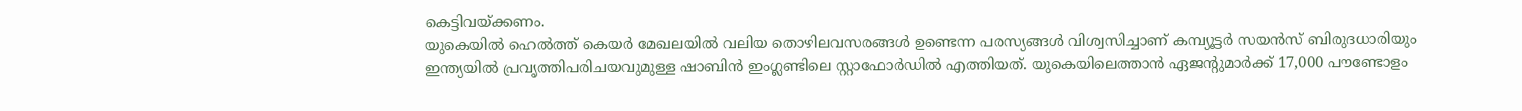കെട്ടിവയ്ക്കണം.
യുകെയിൽ ഹെൽത്ത് കെയർ മേഖലയിൽ വലിയ തൊഴിലവസരങ്ങൾ ഉണ്ടെന്ന പരസ്യങ്ങൾ വിശ്വസിച്ചാണ് കമ്പ്യൂട്ടർ സയൻസ് ബിരുദധാരിയും ഇന്ത്യയിൽ പ്രവൃത്തിപരിചയവുമുള്ള ഷാബിൻ ഇംഗ്ലണ്ടിലെ സ്റ്റാഫോർഡിൽ എത്തിയത്. യുകെയിലെത്താൻ ഏജന്റുമാർക്ക് 17,000 പൗണ്ടോളം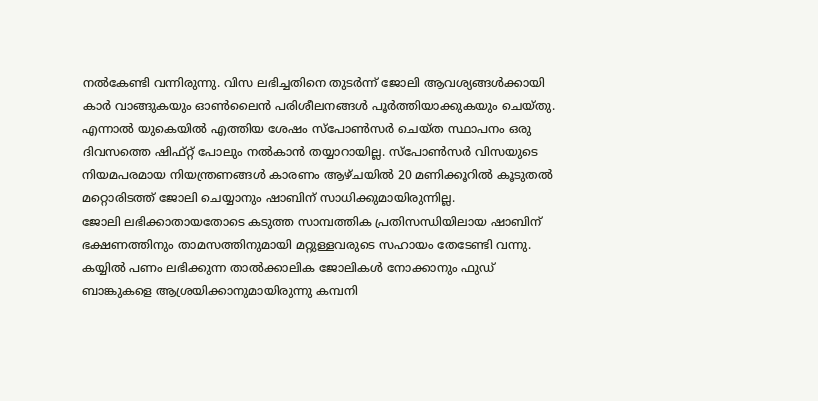നൽകേണ്ടി വന്നിരുന്നു. വിസ ലഭിച്ചതിനെ തുടർന്ന് ജോലി ആവശ്യങ്ങൾക്കായി കാർ വാങ്ങുകയും ഓൺലൈൻ പരിശീലനങ്ങൾ പൂർത്തിയാക്കുകയും ചെയ്തു. എന്നാൽ യുകെയിൽ എത്തിയ ശേഷം സ്പോൺസർ ചെയ്ത സ്ഥാപനം ഒരു ദിവസത്തെ ഷിഫ്റ്റ് പോലും നൽകാൻ തയ്യാറായില്ല. സ്പോൺസർ വിസയുടെ നിയമപരമായ നിയന്ത്രണങ്ങൾ കാരണം ആഴ്ചയിൽ 20 മണിക്കൂറിൽ കൂടുതൽ മറ്റൊരിടത്ത് ജോലി ചെയ്യാനും ഷാബിന് സാധിക്കുമായിരുന്നില്ല.
ജോലി ലഭിക്കാതായതോടെ കടുത്ത സാമ്പത്തിക പ്രതിസന്ധിയിലായ ഷാബിന് ഭക്ഷണത്തിനും താമസത്തിനുമായി മറ്റുള്ളവരുടെ സഹായം തേടേണ്ടി വന്നു. കയ്യിൽ പണം ലഭിക്കുന്ന താൽക്കാലിക ജോലികൾ നോക്കാനും ഫുഡ് ബാങ്കുകളെ ആശ്രയിക്കാനുമായിരുന്നു കമ്പനി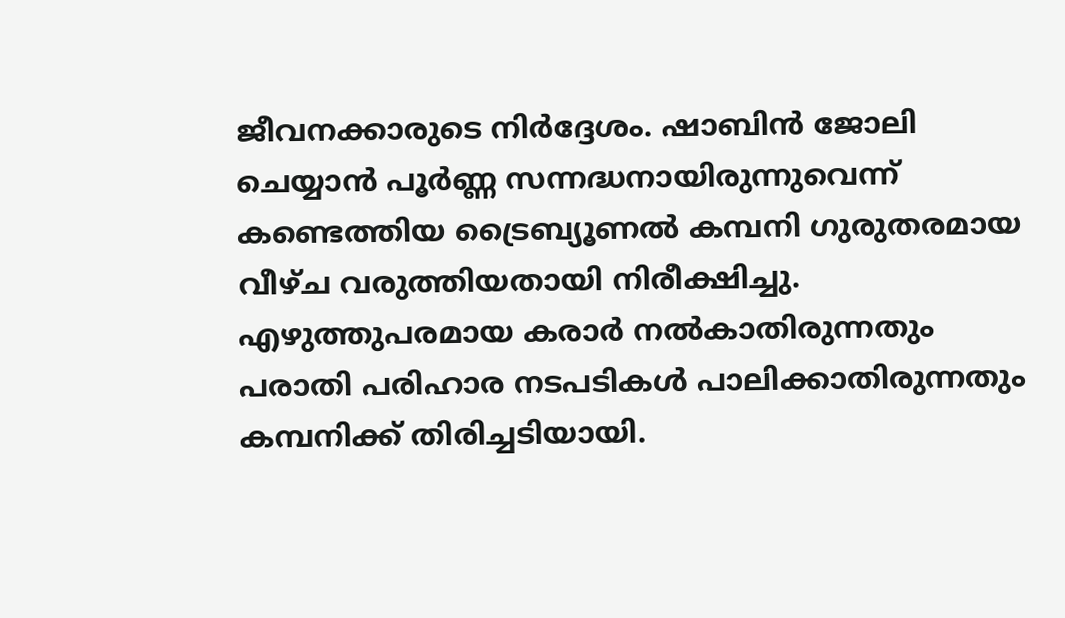ജീവനക്കാരുടെ നിർദ്ദേശം. ഷാബിൻ ജോലി ചെയ്യാൻ പൂർണ്ണ സന്നദ്ധനായിരുന്നുവെന്ന് കണ്ടെത്തിയ ട്രൈബ്യൂണൽ കമ്പനി ഗുരുതരമായ വീഴ്ച വരുത്തിയതായി നിരീക്ഷിച്ചു. എഴുത്തുപരമായ കരാർ നൽകാതിരുന്നതും പരാതി പരിഹാര നടപടികൾ പാലിക്കാതിരുന്നതും കമ്പനിക്ക് തിരിച്ചടിയായി.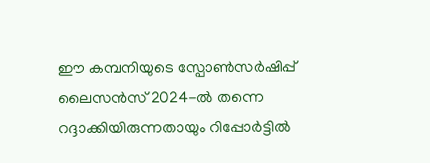ഈ കമ്പനിയുടെ സ്പോൺസർഷിപ്പ് ലൈസൻസ് 2024-ൽ തന്നെ റദ്ദാക്കിയിരുന്നതായും റിപ്പോർട്ടിൽ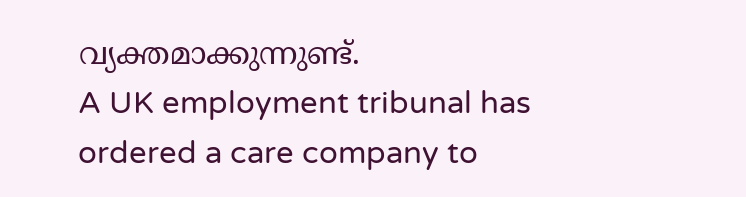വ്യക്തമാക്കുന്നുണ്ട്.
A UK employment tribunal has ordered a care company to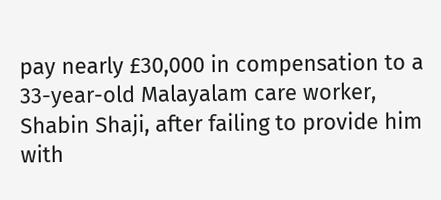pay nearly £30,000 in compensation to a 33-year-old Malayalam care worker, Shabin Shaji, after failing to provide him with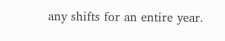any shifts for an entire year.